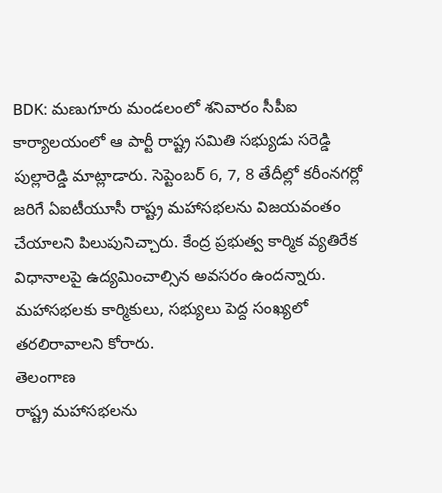BDK: మణుగూరు మండలంలో శనివారం సీపీఐ కార్యాలయంలో ఆ పార్టీ రాష్ట్ర సమితి సభ్యుడు సరెడ్డి పుల్లారెడ్డి మాట్లాడారు. సెప్టెంబర్ 6, 7, 8 తేదీల్లో కరీంనగర్లో జరిగే ఏఐటీయూసీ రాష్ట్ర మహాసభలను విజయవంతం చేయాలని పిలుపునిచ్చారు. కేంద్ర ప్రభుత్వ కార్మిక వ్యతిరేక విధానాలపై ఉద్యమించాల్సిన అవసరం ఉందన్నారు. మహాసభలకు కార్మికులు, సభ్యులు పెద్ద సంఖ్యలో తరలిరావాలని కోరారు.
తెలంగాణ
రాష్ట్ర మహాసభలను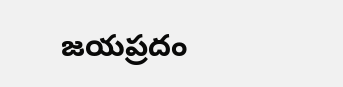జయప్రదం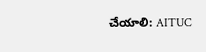చేయాలి: AITUC